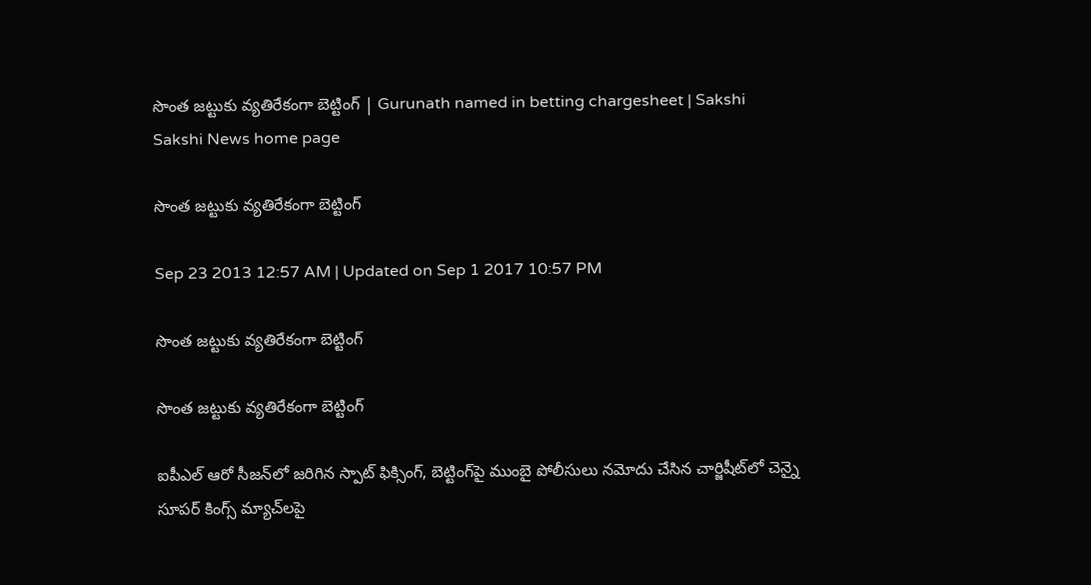సొంత జట్టుకు వ్యతిరేకంగా బెట్టింగ్ | Gurunath named in betting chargesheet | Sakshi
Sakshi News home page

సొంత జట్టుకు వ్యతిరేకంగా బెట్టింగ్

Sep 23 2013 12:57 AM | Updated on Sep 1 2017 10:57 PM

సొంత జట్టుకు వ్యతిరేకంగా బెట్టింగ్

సొంత జట్టుకు వ్యతిరేకంగా బెట్టింగ్

ఐపీఎల్ ఆరో సీజన్‌లో జరిగిన స్పాట్ ఫిక్సింగ్, బెట్టింగ్‌పై ముంబై పోలీసులు నమోదు చేసిన చార్జిషీట్‌లో చెన్నై సూపర్ కింగ్స్ మ్యాచ్‌లపై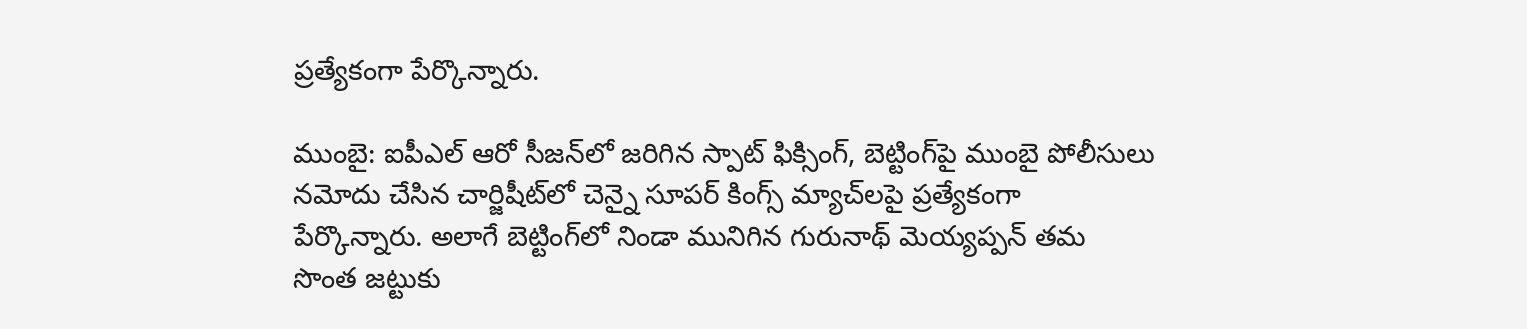ప్రత్యేకంగా పేర్కొన్నారు.

ముంబై: ఐపీఎల్ ఆరో సీజన్‌లో జరిగిన స్పాట్ ఫిక్సింగ్, బెట్టింగ్‌పై ముంబై పోలీసులు నమోదు చేసిన చార్జిషీట్‌లో చెన్నై సూపర్ కింగ్స్ మ్యాచ్‌లపై ప్రత్యేకంగా పేర్కొన్నారు. అలాగే బెట్టింగ్‌లో నిండా మునిగిన గురునాథ్ మెయ్యప్పన్ తమ సొంత జట్టుకు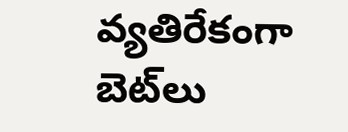వ్యతిరేకంగా బెట్‌లు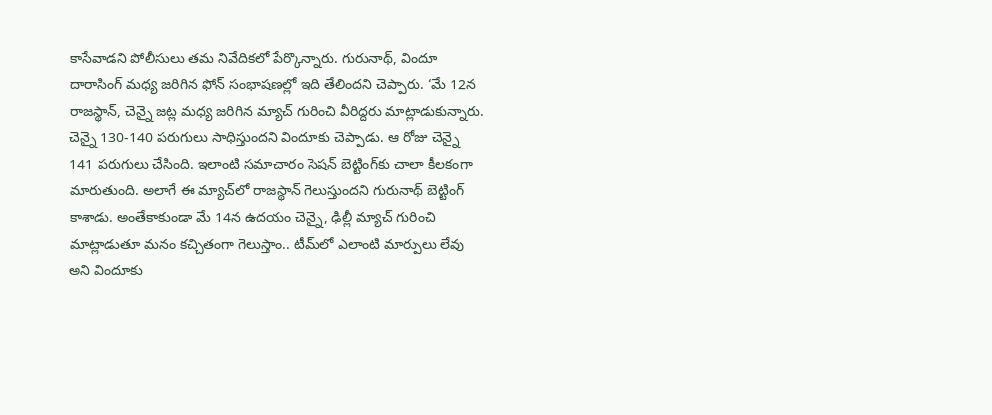కాసేవాడని పోలీసులు తమ నివేదికలో పేర్కొన్నారు. గురునాథ్, విందూ దారాసింగ్ మధ్య జరిగిన ఫోన్ సంభాషణల్లో ఇది తేలిందని చెప్పారు. ‘మే 12న రాజస్థాన్, చెన్నై జట్ల మధ్య జరిగిన మ్యాచ్ గురించి వీరిద్దరు మాట్లాడుకున్నారు. చెన్నై 130-140 పరుగులు సాధిస్తుందని విందూకు చెప్పాడు. ఆ రోజు చెన్నై 141 పరుగులు చేసింది. ఇలాంటి సమాచారం సెషన్ బెట్టింగ్‌కు చాలా కీలకంగా మారుతుంది. అలాగే ఈ మ్యాచ్‌లో రాజస్థాన్ గెలుస్తుందని గురునాథ్ బెట్టింగ్ కాశాడు. అంతేకాకుండా మే 14న ఉదయం చెన్నై, ఢిల్లీ మ్యాచ్ గురించి మాట్లాడుతూ మనం కచ్చితంగా గెలుస్తాం.. టీమ్‌లో ఎలాంటి మార్పులు లేవు అని విందూకు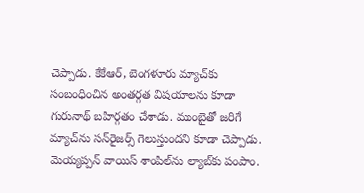చెప్పాడు. కేకేఆర్, బెంగళూరు మ్యాచ్‌కు సంబంధించిన అంతర్గత విషయాలను కూడా గురునాథ్ బహిర్గతం చేశాడు. ముంబైతో జరిగే మ్యాచ్‌ను సన్‌రైజర్స్ గెలుస్తుందని కూడా చెప్పాడు. మెయ్యప్పన్ వాయిస్ శాంపిల్‌ను ల్యాబ్‌కు పంపాం.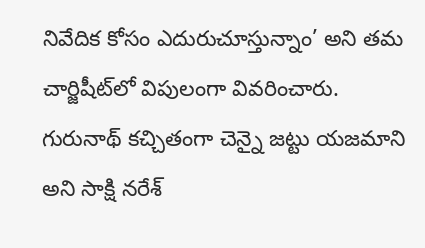నివేదిక కోసం ఎదురుచూస్తున్నాం’ అని తమ చార్జిషీట్‌లో విపులంగా వివరించారు. గురునాథ్ కచ్చితంగా చెన్నై జట్టు యజమాని అని సాక్షి నరేశ్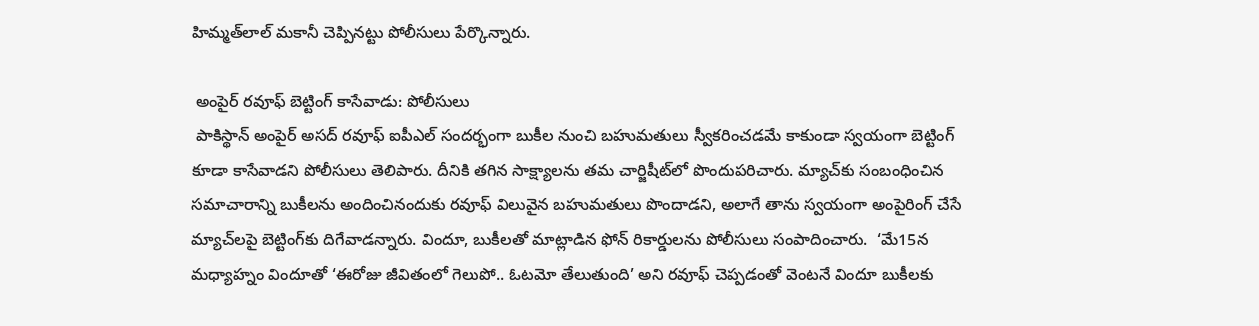హిమ్మత్‌లాల్ మకానీ చెప్పినట్టు పోలీసులు పేర్కొన్నారు.

 అంపైర్ రవూఫ్ బెట్టింగ్ కాసేవాడు: పోలీసులు
 పాకిస్థాన్ అంపైర్ అసద్ రవూఫ్ ఐపీఎల్ సందర్భంగా బుకీల నుంచి బహుమతులు స్వీకరించడమే కాకుండా స్వయంగా బెట్టింగ్ కూడా కాసేవాడని పోలీసులు తెలిపారు. దీనికి తగిన సాక్ష్యాలను తమ చార్జిషీట్‌లో పొందుపరిచారు. మ్యాచ్‌కు సంబంధించిన సమాచారాన్ని బుకీలను అందించినందుకు రవూఫ్ విలువైన బహుమతులు పొందాడని, అలాగే తాను స్వయంగా అంపైరింగ్ చేసే మ్యాచ్‌లపై బెట్టింగ్‌కు దిగేవాడన్నారు. విందూ, బుకీలతో మాట్లాడిన ఫోన్ రికార్డులను పోలీసులు సంపాదించారు.  ‘మే15న మధ్యాహ్నం విందూతో ‘ఈరోజు జీవితంలో గెలుపో.. ఓటమో తేలుతుంది’ అని రవూఫ్ చెప్పడంతో వెంటనే విందూ బుకీలకు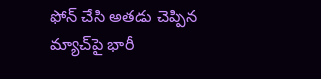ఫోన్ చేసి అతడు చెప్పిన మ్యాచ్‌పై భారీ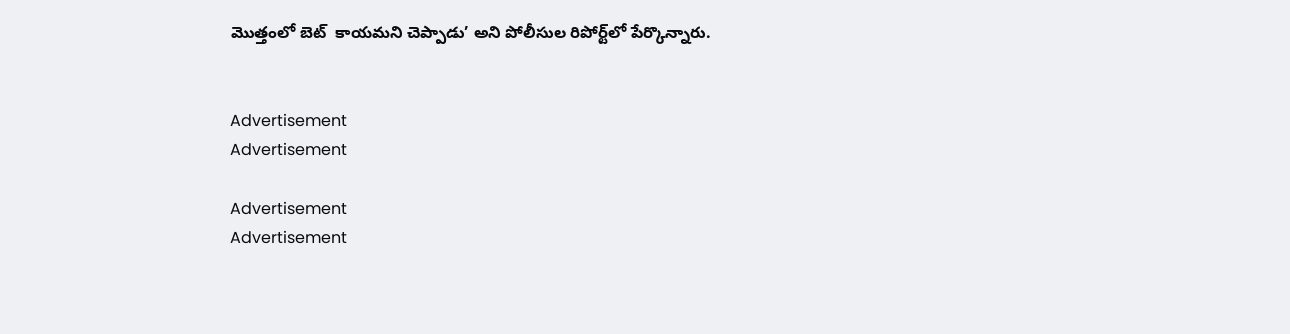మొత్తంలో బెట్  కాయమని చెప్పాడు’ అని పోలీసుల రిపోర్ట్‌లో పేర్కొన్నారు.


Advertisement
Advertisement

Advertisement
Advertisement